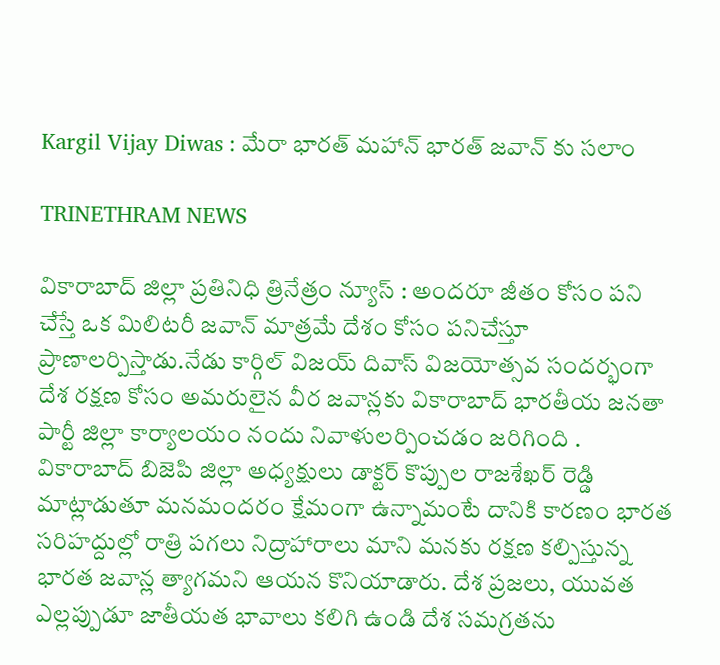Kargil Vijay Diwas : మేరా భారత్ మహాన్ భారత్ జవాన్ కు సలాం

TRINETHRAM NEWS

వికారాబాద్ జిల్లా ప్రతినిధి త్రినేత్రం న్యూస్ : అందరూ జీతం కోసం పని చేస్తే ఒక మిలిటరీ జవాన్ మాత్రమే దేశం కోసం పనిచేస్తూ ప్రాణాలర్పిస్తాడు.నేడు కార్గిల్ విజయ్ దివాస్ విజయోత్సవ సందర్భంగా దేశ రక్షణ కోసం అమరులైన వీర జవాన్లకు వికారాబాద్ భారతీయ జనతా పార్టీ జిల్లా కార్యాలయం నందు నివాళులర్పించడం జరిగింది . వికారాబాద్ బిజెపి జిల్లా అధ్యక్షులు డాక్టర్ కొప్పుల రాజశేఖర్ రెడ్డి మాట్లాడుతూ మనమందరం క్షేమంగా ఉన్నామంటే దానికి కారణం భారత సరిహద్దుల్లో రాత్రి పగలు నిద్రాహారాలు మాని మనకు రక్షణ కల్పిస్తున్న భారత జవాన్ల త్యాగమని ఆయన కొనియాడారు. దేశ ప్రజలు, యువత ఎల్లప్పుడూ జాతీయత భావాలు కలిగి ఉండి దేశ సమగ్రతను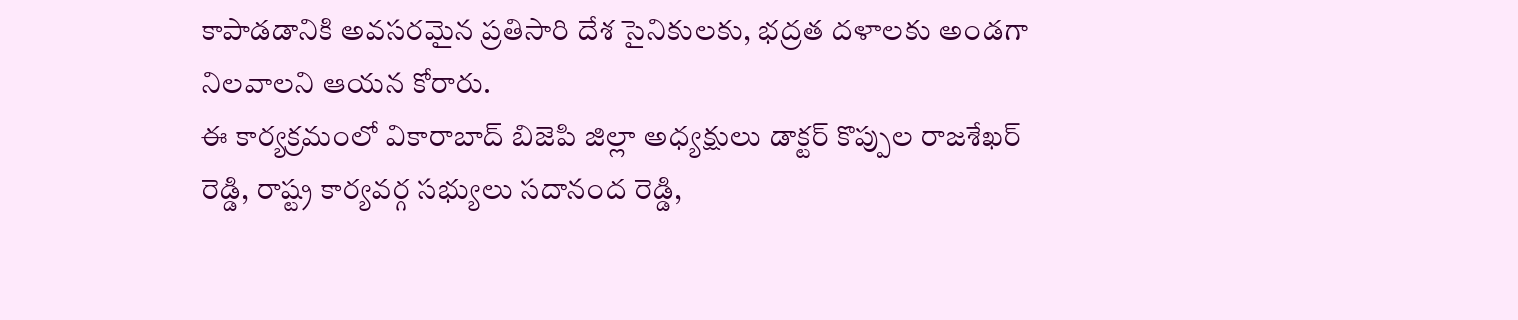కాపాడడానికి అవసరమైన ప్రతిసారి దేశ సైనికులకు, భద్రత దళాలకు అండగా నిలవాలని ఆయన కోరారు.
ఈ కార్యక్రమంలో వికారాబాద్ బిజెపి జిల్లా అధ్యక్షులు డాక్టర్ కొప్పుల రాజశేఖర్ రెడ్డి, రాష్ట్ర కార్యవర్గ సభ్యులు సదానంద రెడ్డి,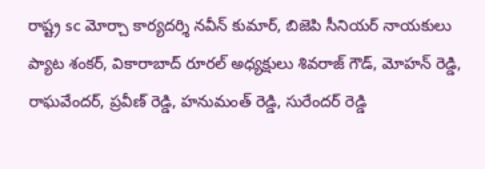రాష్ట్ర sc మోర్చా కార్యదర్శి నవీన్ కుమార్, బిజెపి సీనియర్ నాయకులు ప్యాట శంకర్, వికారాబాద్ రూరల్ అధ్యక్షులు శివరాజ్ గౌడ్, మోహన్ రెడ్డి, రాఘవేందర్, ప్రవీణ్ రెడ్డి, హనుమంత్ రెడ్డి, సురేందర్ రెడ్డి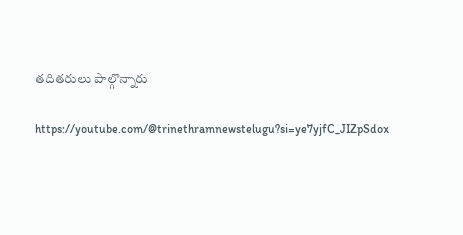తదితరులు పాల్గొన్నారు

https://youtube.com/@trinethramnewstelugu?si=ye7yjfC_JIZpSdox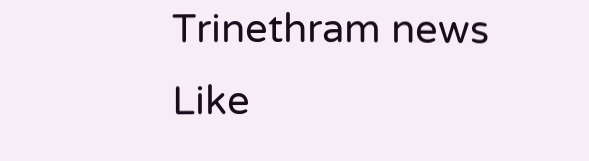Trinethram news
Like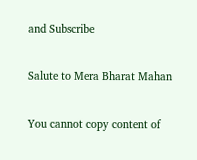and Subscribe

Salute to Mera Bharat Mahan

You cannot copy content of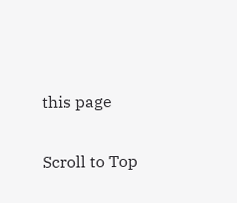this page

Scroll to Top